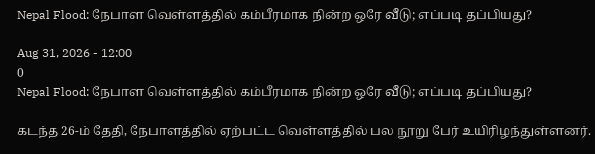Nepal Flood: நேபாள வெள்ளத்தில் கம்பீரமாக நின்ற ஒரே வீடு; எப்படி தப்பியது?

Aug 31, 2026 - 12:00
0
Nepal Flood: நேபாள வெள்ளத்தில் கம்பீரமாக நின்ற ஒரே வீடு; எப்படி தப்பியது?

கடந்த 26-ம் தேதி, நேபாளத்தில் ஏற்பட்ட வெள்ளத்தில் பல நூறு பேர் உயிரிழந்துள்ளனர்.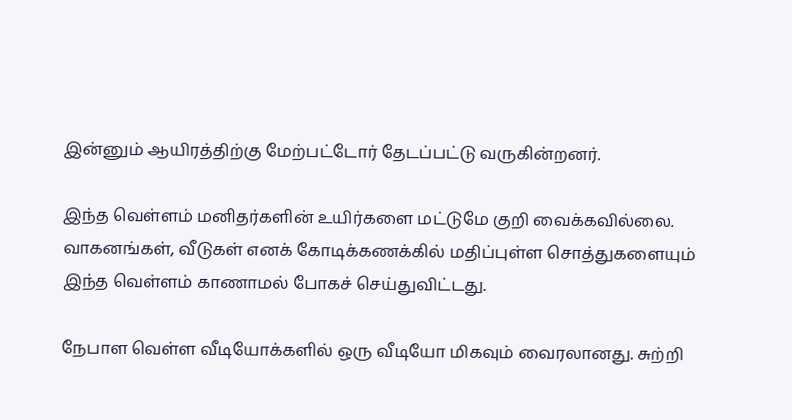இன்னும் ஆயிரத்திற்கு மேற்பட்டோர் தேடப்பட்டு வருகின்றனர்.

இந்த வெள்ளம் மனிதர்களின் உயிர்களை மட்டுமே குறி வைக்கவில்லை. வாகனங்கள், வீடுகள் எனக் கோடிக்கணக்கில் மதிப்புள்ள சொத்துகளையும் இந்த வெள்ளம் காணாமல் போகச் செய்துவிட்டது.

நேபாள வெள்ள வீடியோக்களில் ஒரு வீடியோ மிகவும் வைரலானது. சுற்றி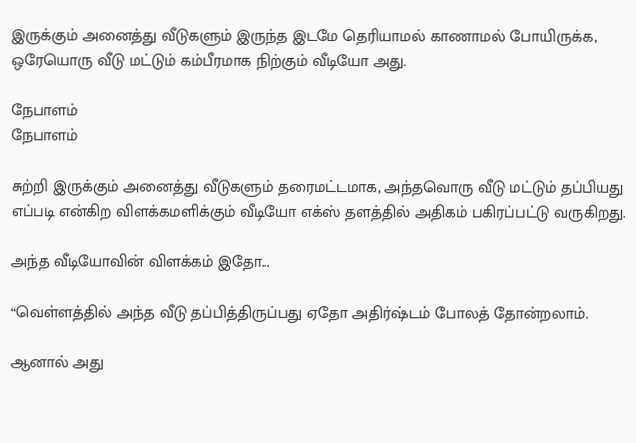இருக்கும் அனைத்து வீடுகளும் இருந்த இடமே தெரியாமல் காணாமல் போயிருக்க, ஒரேயொரு வீடு மட்டும் கம்பீரமாக நிற்கும் வீடியோ அது.

நேபாளம்
நேபாளம்

சுற்றி இருக்கும் அனைத்து வீடுகளும் தரைமட்டமாக, அந்தவொரு வீடு மட்டும் தப்பியது எப்படி என்கிற விளக்கமளிக்கும் வீடியோ எக்ஸ் தளத்தில் அதிகம் பகிரப்பட்டு வருகிறது.

அந்த வீடியோவின் விளக்கம் இதோ...

“வெள்ளத்தில் அந்த வீடு தப்பித்திருப்பது ஏதோ அதிர்ஷ்டம் போலத் தோன்றலாம்.

ஆனால் அது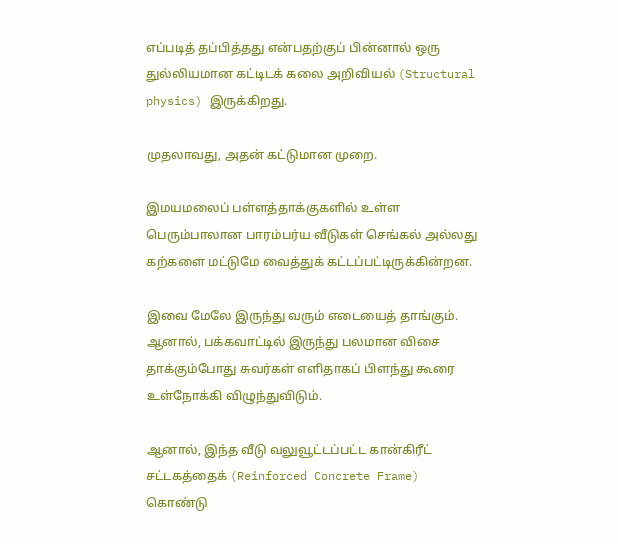எப்படித் தப்பித்தது என்பதற்குப் பின்னால் ஒரு துல்லியமான கட்டிடக் கலை அறிவியல் (Structural physics) இருக்கிறது.

முதலாவது, அதன் கட்டுமான முறை.

இமயமலைப் பள்ளத்தாக்குகளில் உள்ள பெரும்பாலான பாரம்பர்ய வீடுகள் செங்கல் அல்லது கற்களை மட்டுமே வைத்துக் கட்டப்பட்டிருக்கின்றன.

இவை மேலே இருந்து வரும் எடையைத் தாங்கும். ஆனால், பக்கவாட்டில் இருந்து பலமான விசை தாக்கும்போது சுவர்கள் எளிதாகப் பிளந்து கூரை உள்நோக்கி விழுந்துவிடும்.

ஆனால், இந்த வீடு வலுவூட்டப்பட்ட கான்கிரீட் சட்டகத்தைக் (Reinforced Concrete Frame) கொண்டு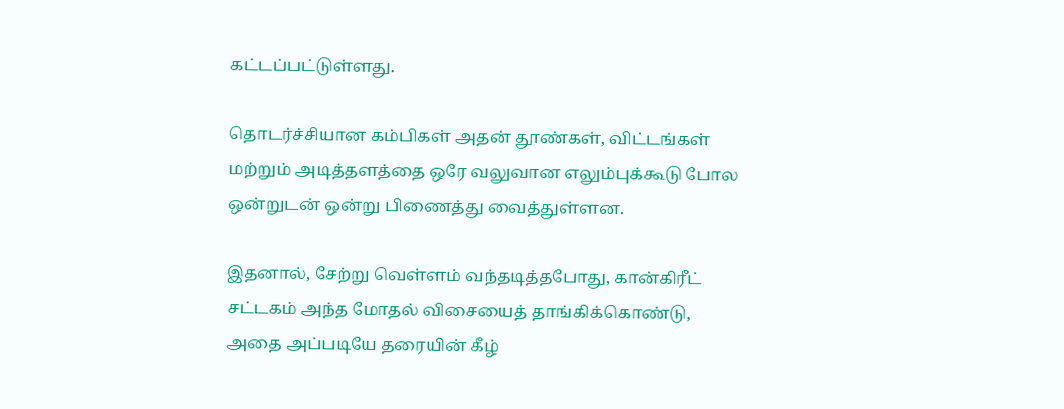கட்டப்பட்டுள்ளது.

தொடர்ச்சியான கம்பிகள் அதன் தூண்கள், விட்டங்கள் மற்றும் அடித்தளத்தை ஒரே வலுவான எலும்புக்கூடு போல ஒன்றுடன் ஒன்று பிணைத்து வைத்துள்ளன.

இதனால், சேற்று வெள்ளம் வந்தடித்தபோது, கான்கிரீட் சட்டகம் அந்த மோதல் விசையைத் தாங்கிக்கொண்டு, அதை அப்படியே தரையின் கீழ்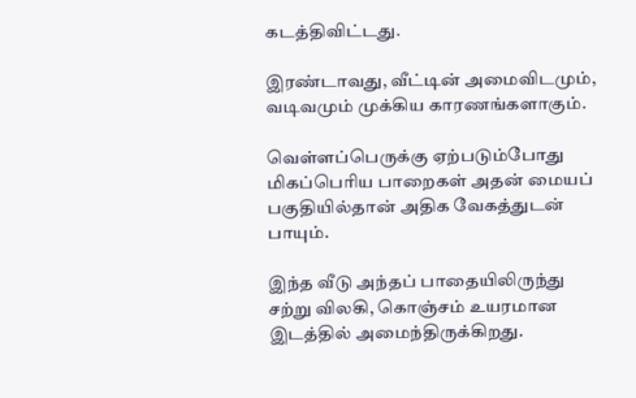கடத்திவிட்டது.

இரண்டாவது, வீட்டின் அமைவிடமும், வடிவமும் முக்கிய காரணங்களாகும்.

வெள்ளப்பெருக்கு ஏற்படும்போது மிகப்பெரிய பாறைகள் அதன் மையப் பகுதியில்தான் அதிக வேகத்துடன் பாயும்.

இந்த வீடு அந்தப் பாதையிலிருந்து சற்று விலகி, கொஞ்சம் உயரமான இடத்தில் அமைந்திருக்கிறது.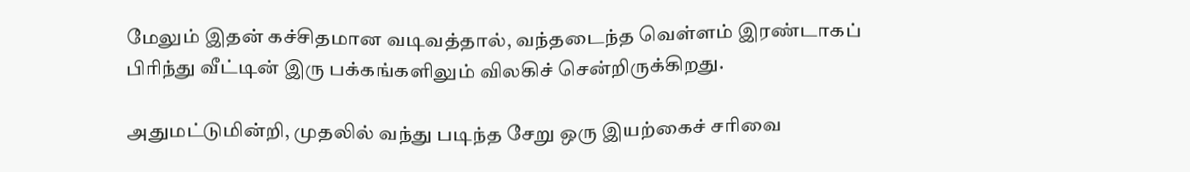மேலும் இதன் கச்சிதமான வடிவத்தால், வந்தடைந்த வெள்ளம் இரண்டாகப் பிரிந்து வீட்டின் இரு பக்கங்களிலும் விலகிச் சென்றிருக்கிறது.

அதுமட்டுமின்றி, முதலில் வந்து படிந்த சேறு ஒரு இயற்கைச் சரிவை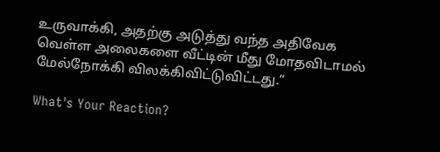உருவாக்கி, அதற்கு அடுத்து வந்த அதிவேக வெள்ள அலைகளை வீட்டின் மீது மோதவிடாமல் மேல்நோக்கி விலக்கிவிட்டுவிட்டது.”

What's Your Reaction?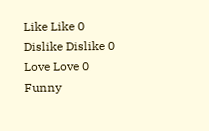Like Like 0
Dislike Dislike 0
Love Love 0
Funny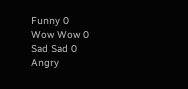Funny 0
Wow Wow 0
Sad Sad 0
Angry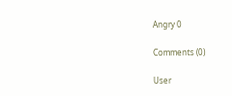Angry 0

Comments (0)

User